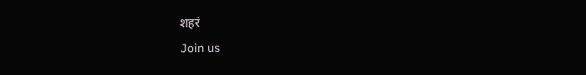शहरं
Join us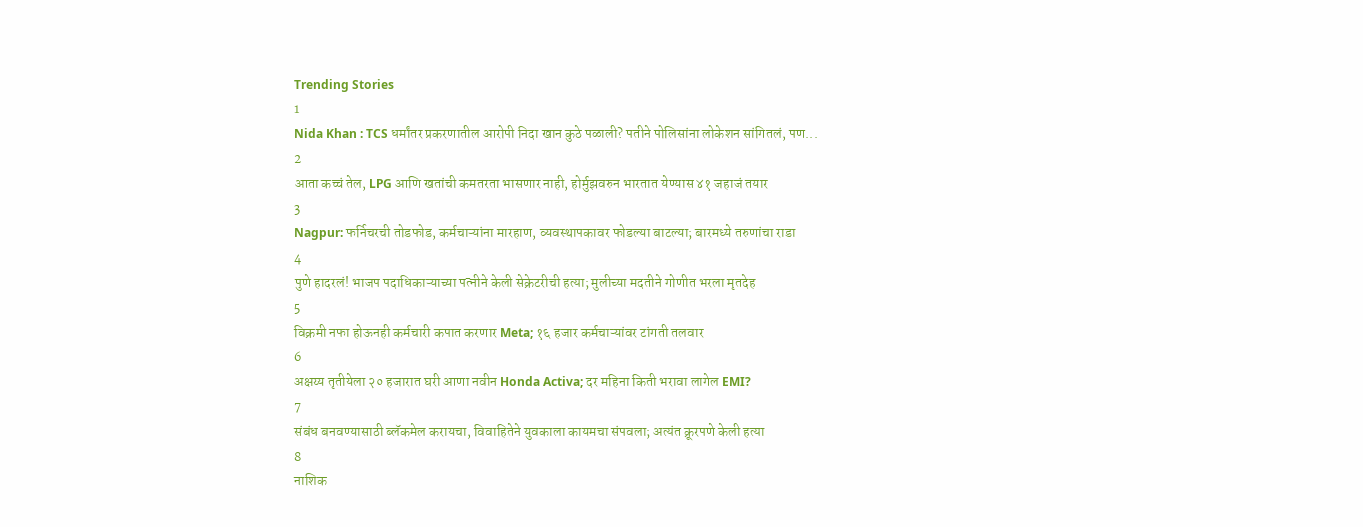Trending Stories
1
Nida Khan : TCS धर्मांतर प्रकरणातील आरोपी निदा खान कुठे पळाली? पतीने पोलिसांना लोकेशन सांगितलं, पण...
2
आता कच्चं तेल, LPG आणि खतांची कमतरता भासणार नाही, होर्मुझवरुन भारतात येण्यास ४१ जहाजं तयार
3
Nagpur: फर्निचरची तोडफोड, कर्मचाऱ्यांना मारहाण, व्यवस्थापकावर फोडल्या बाटल्या; बारमध्ये तरुणांचा राडा
4
पुणे हादरलं! भाजप पदाधिकाऱ्याच्या पत्नीने केली सेक्रेटरीची हत्या; मुलीच्या मदतीने गोणीत भरला मृतदेह
5
विक्रमी नफा होऊनही कर्मचारी कपात करणार Meta; १६ हजार कर्मचाऱ्यांवर टांगती तलवार
6
अक्षय्य तृतीयेला २० हजारात घरी आणा नवीन Honda Activa; दर महिना किती भरावा लागेल EMI?
7
संबंध बनवण्यासाठी ब्लॅकमेल करायचा, विवाहितेने युवकाला कायमचा संपवला; अत्यंत क्रूरपणे केली हत्या
8
नाशिक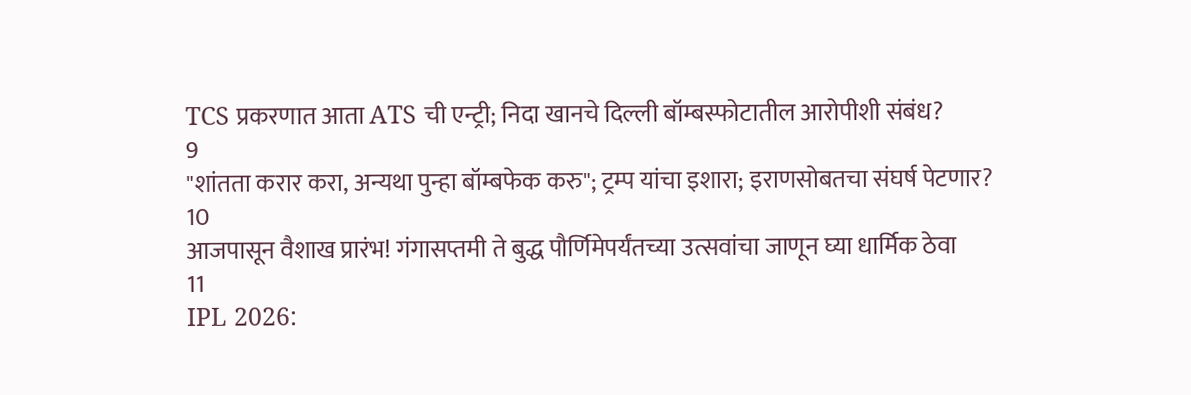TCS प्रकरणात आता ATS ची एन्ट्री; निदा खानचे दिल्ली बॉम्बस्फोटातील आरोपीशी संबंध?
9
"शांतता करार करा, अन्यथा पुन्हा बॉम्बफेक करु"; ट्रम्प यांचा इशारा; इराणसोबतचा संघर्ष पेटणार?
10
आजपासून वैशाख प्रारंभ! गंगासप्तमी ते बुद्ध पौर्णिमेपर्यंतच्या उत्सवांचा जाणून घ्या धार्मिक ठेवा
11
IPL 2026: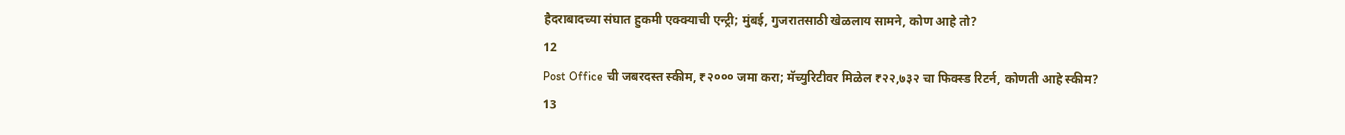हैदराबादच्या संघात हुकमी एक्क्याची एन्ट्री; मुंबई, गुजरातसाठी खेळलाय सामने, कोण आहे तो?
12
Post Office ची जबरदस्त स्कीम, ₹२००० जमा करा; मॅच्युरिटीवर मिळेल ₹२२,७३२ चा फिक्स्ड रिटर्न, कोणती आहे स्कीम?
13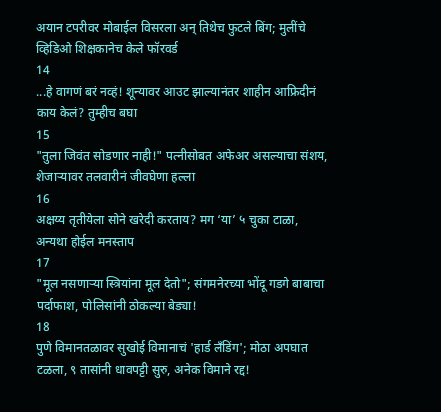अयान टपरीवर मोबाईल विसरला अन् तिथेच फुटले बिंग; मुलींचे व्हिडिओ शिक्षकानेच केले फॉरवर्ड
14
...हे वागणं बरं नव्हं! शून्यावर आउट झाल्यानंतर शाहीन आफ्रिदीनं काय केलं? तुम्हीच बघा
15
"तुला जिवंत सोडणार नाही!" पत्नीसोबत अफेअर असल्याचा संशय, शेजाऱ्यावर तलवारीनं जीवघेणा हल्ला
16
अक्षय्य तृतीयेला सोने खरेदी करताय? मग ‘या’ ५ चुका टाळा, अन्यथा होईल मनस्ताप
17
"मूल नसणाऱ्या स्त्रियांना मूल देतो"; संगमनेरच्या भोंदू गडगे बाबाचा पर्दाफाश, पोलिसांनी ठोकल्या बेड्या!
18
पुणे विमानतळावर सुखोई विमानाचं 'हार्ड लँडिंग'; मोठा अपघात टळला, ९ तासांनी धावपट्टी सुरु, अनेक विमाने रद्द!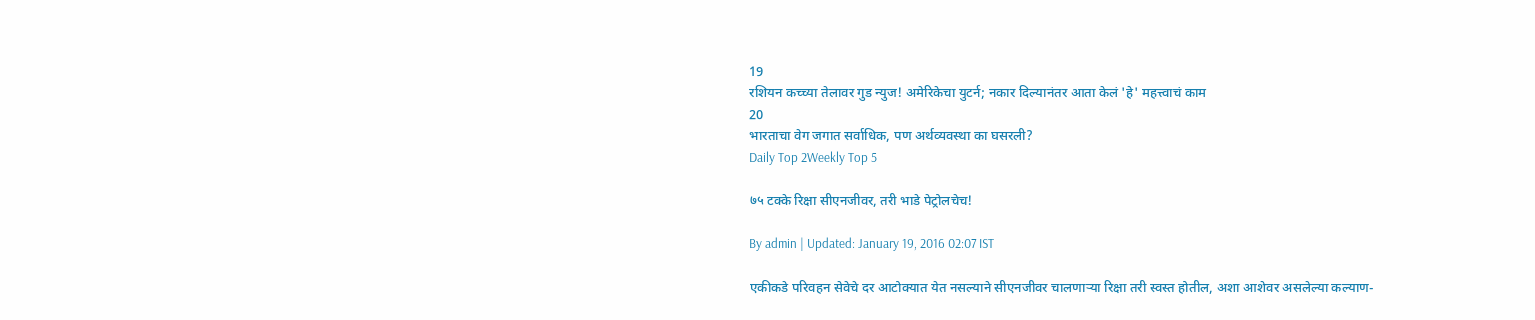19
रशियन कच्च्या तेलावर गुड न्युज! अमेरिकेचा युटर्न; नकार दिल्यानंतर आता केलं 'हे' महत्त्वाचं काम
20
भारताचा वेग जगात सर्वाधिक, पण अर्थव्यवस्था का घसरली?
Daily Top 2Weekly Top 5

७५ टक्के रिक्षा सीएनजीवर, तरी भाडे पेट्रोलचेच!

By admin | Updated: January 19, 2016 02:07 IST

एकीकडे परिवहन सेवेचे दर आटोक्यात येत नसल्याने सीएनजीवर चालणाऱ्या रिक्षा तरी स्वस्त होतील, अशा आशेवर असलेल्या कल्याण-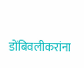डोंबिवलीकरांना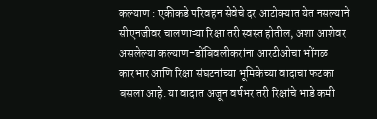कल्याण : एकीकडे परिवहन सेवेचे दर आटोक्यात येत नसल्याने सीएनजीवर चालणाऱ्या रिक्षा तरी स्वस्त होतील, अशा आशेवर असलेल्या कल्याण-डोंबिवलीकरांना आरटीओचा भोंगळ कारभार आणि रिक्षा संघटनांच्या भूमिकेच्या वादाचा फटका बसला आहे. या वादात अजून वर्षभर तरी रिक्षांचे भाडे कमी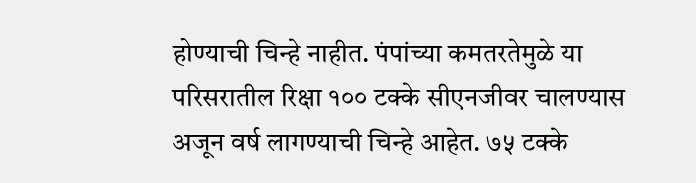होण्याची चिन्हे नाहीत. पंपांच्या कमतरतेमुळे या परिसरातील रिक्षा १०० टक्के सीएनजीवर चालण्यास अजून वर्ष लागण्याची चिन्हे आहेत. ७५ टक्के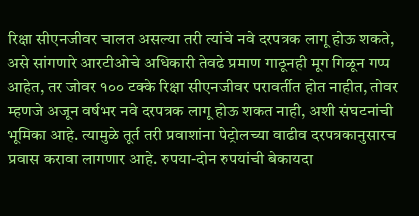रिक्षा सीएनजीवर चालत असल्या तरी त्यांचे नवे दरपत्रक लागू होऊ शकते, असे सांगणारे आरटीओचे अधिकारी तेवढे प्रमाण गाठूनही मूग गिळून गप्प आहेत, तर जोवर १०० टक्के रिक्षा सीएनजीवर परावर्तीत होत नाहीत, तोवर म्हणजे अजून वर्षभर नवे दरपत्रक लागू होऊ शकत नाही, अशी संघटनांची भूमिका आहे. त्यामुळे तूर्त तरी प्रवाशांना पेट्रोलच्या वाढीव दरपत्रकानुसारच प्रवास करावा लागणार आहे. रुपया-दोन रुपयांची बेकायदा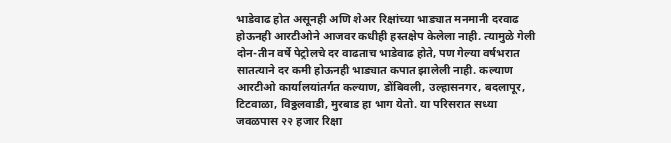भाडेवाढ होत असूनही अणि शेअर रिक्षांच्या भाड्यात मनमानी दरवाढ होऊनही आरटीओने आजवर कधीही हस्तक्षेप केलेला नाही. त्यामुळे गेली दोन-तीन वर्षे पेट्रोलचे दर वाढताच भाडेवाढ होते, पण गेल्या वर्षभरात सातत्याने दर कमी होऊनही भाड्यात कपात झालेली नाही. कल्याण आरटीओ कार्यालयांतर्गत कल्याण, डोंबिवली, उल्हासनगर, बदलापूर, टिटवाळा, विठ्ठलवाडी, मुरबाड हा भाग येतो. या परिसरात सध्या जवळपास २२ हजार रिक्षा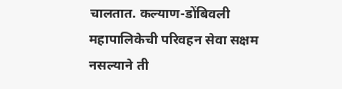चालतात. कल्याण-डोंबिवली महापालिकेची परिवहन सेवा सक्षम नसल्याने ती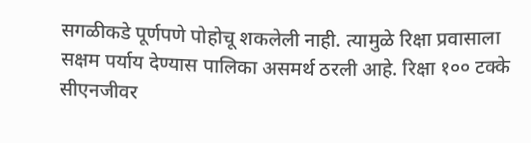सगळीकडे पूर्णपणे पोहोचू शकलेली नाही. त्यामुळे रिक्षा प्रवासाला सक्षम पर्याय देण्यास पालिका असमर्थ ठरली आहे. रिक्षा १०० टक्के सीएनजीवर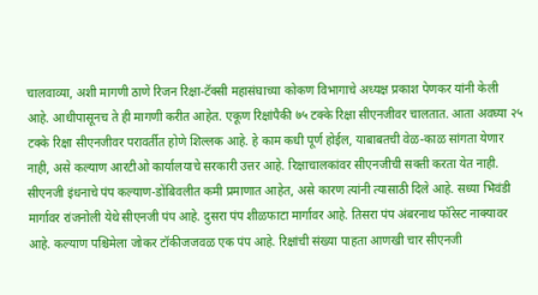चालवाव्या, अशी मागणी ठाणे रिजन रिक्षा-टॅक्सी महासंघाच्या कोकण विभागाचे अध्यक्ष प्रकाश पेणकर यांनी केली आहे. आधीपासूनच ते ही मागणी करीत आहेत. एकूण रिक्षांपैकी ७५ टक्के रिक्षा सीएनजीवर चालतात. आता अवघ्या २५ टक्के रिक्षा सीएनजीवर परावर्तीत होणे शिल्लक आहे. हे काम कधी पूर्ण होईल, याबाबतची वेळ-काळ सांगता येणार नाही, असे कल्याण आरटीओ कार्यालयाचे सरकारी उत्तर आहे. रिक्षाचालकांवर सीएनजीची सक्ती करता येत नाही. सीएनजी इंधनाचे पंप कल्याण-डोंबिवलीत कमी प्रमाणात आहेत, असे कारण त्यांनी त्यासाठी दिले आहे. सध्या भिवंडी मार्गावर रांजनोली येथे सीएनजी पंप आहे. दुसरा पंप शीळफाटा मार्गावर आहे. तिसरा पंप अंबरनाथ फॉरेस्ट नाक्यावर आहे. कल्याण पश्चिमेला जोकर टॉकीजजवळ एक पंप आहे. रिक्षांची संख्या पाहता आणखी चार सीएनजी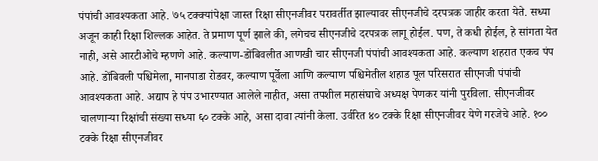पंपांची आवश्यकता आहे. ७५ टक्क्यांपेक्षा जास्त रिक्षा सीएनजीवर परावर्तीत झाल्यावर सीएनजीचे दरपत्रक जाहीर करता येते. सध्या अजून काही रिक्षा शिल्लक आहेत. ते प्रमाण पूर्ण झाले की, लगेचच सीएनजीचे दरपत्रक लागू होईल. पण, ते कधी होईल, हे सांगता येत नाही, असे आरटीओचे म्हणणे आहे. कल्याण-डोंबिवलीत आणखी चार सीएनजी पंपांची आवश्यकता आहे. कल्याण शहरात एकच पंप आहे. डोंबिवली पश्चिमेला, मानपाडा रोडवर, कल्याण पूर्वेला आणि कल्याण पश्चिमेतील शहाड पूल परिसरात सीएनजी पंपांची आवश्यकता आहे. अद्याप हे पंप उभारण्यात आलेले नाहीत, असा तपशील महासंघाचे अध्यक्ष पेणकर यांनी पुरविला. सीएनजीवर चालणाऱ्या रिक्षांची संख्या सध्या ६० टक्के आहे, असा दावा त्यांनी केला. उर्वरित ४० टक्के रिक्षा सीएनजीवर येणे गरजेचे आहे. १०० टक्के रिक्षा सीएनजीवर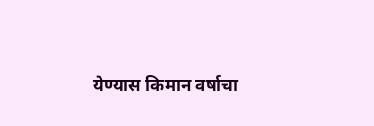येण्यास किमान वर्षाचा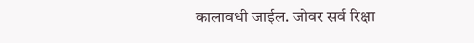कालावधी जाईल. जोवर सर्व रिक्षा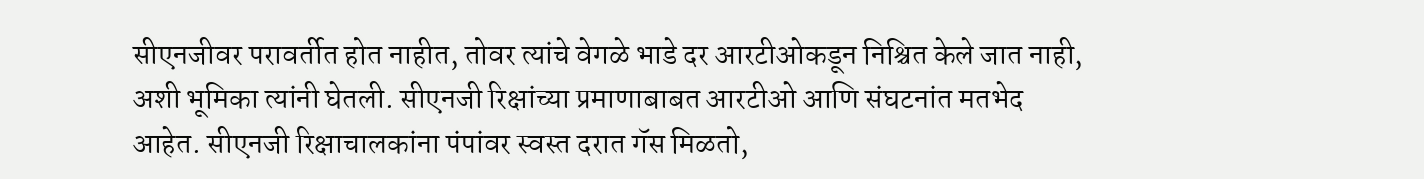सीएनजीवर परावर्तीत होत नाहीत, तोवर त्यांचे वेगळे भाडे दर आरटीओकडून निश्चित केले जात नाही, अशी भूमिका त्यांनी घेतली. सीएनजी रिक्षांच्या प्रमाणाबाबत आरटीओ आणि संघटनांत मतभेद आहेत. सीएनजी रिक्षाचालकांना पंपांवर स्वस्त दरात गॅस मिळतो,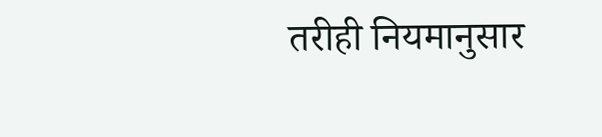तरीही नियमानुसार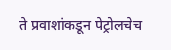ते प्रवाशांकडून पेट्रोलचेच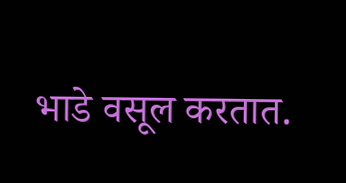भाडे वसूल करतात.